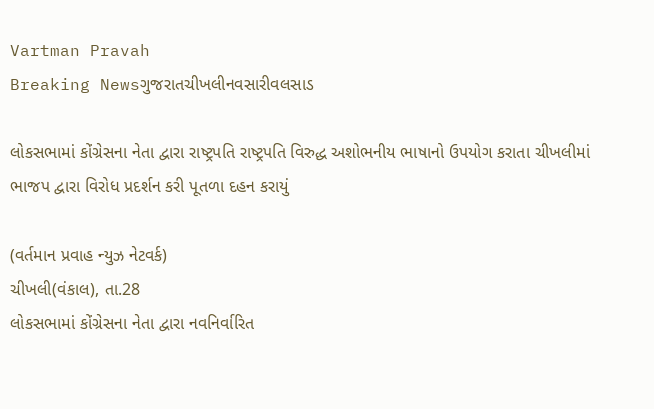Vartman Pravah
Breaking Newsગુજરાતચીખલીનવસારીવલસાડ

લોકસભામાં કોંગ્રેસના નેતા દ્વારા રાષ્ટ્રપતિ રાષ્‍ટ્રપતિ વિરુદ્ધ અશોભનીય ભાષાનો ઉપયોગ કરાતા ચીખલીમાં ભાજપ દ્વારા વિરોધ પ્રદર્શન કરી પૂતળા દહન કરાયું

(વર્તમાન પ્રવાહ ન્‍યુઝ નેટવર્ક)
ચીખલી(વંકાલ), તા.28
લોકસભામાં કોંગ્રેસના નેતા દ્વારા નવનિર્વારિત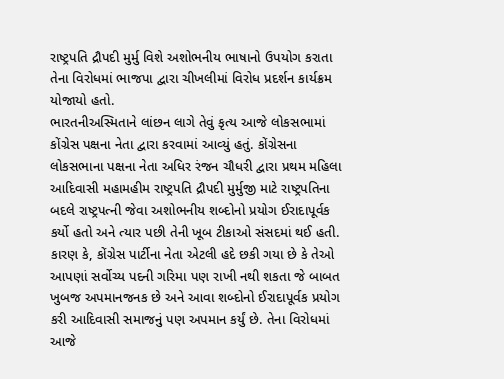રાષ્ટ્રપતિ દ્રૌપદી મુર્મુ વિશે અશોભનીય ભાષાનો ઉપયોગ કરાતા તેના વિરોધમાં ભાજપા દ્વારા ચીખલીમાં વિરોધ પ્રદર્શન કાર્યક્રમ યોજાયો હતો.
ભારતનીઅસ્‍મિતાને લાંછન લાગે તેવું કૃત્‍ય આજે લોકસભામાં કોંગ્રેસ પક્ષના નેતા દ્વારા કરવામાં આવ્‍યું હતું. કોંગ્રેસના લોકસભાના પક્ષના નેતા અધિર રંજન ચૌધરી દ્વારા પ્રથમ મહિલા આદિવાસી મહામહીમ રાષ્ટ્રપતિ દ્રૌપદી મુર્મુજી માટે રાષ્ટ્રપતિના બદલે રાષ્ટ્રપત્‍ની જેવા અશોભનીય શબ્‍દોનો પ્રયોગ ઈરાદાપૂર્વક કર્યો હતો અને ત્‍યાર પછી તેની ખૂબ ટીકાઓ સંસદમાં થઈ હતી. કારણ કે, કોંગ્રેસ પાર્ટીના નેતા એટલી હદે છકી ગયા છે કે તેઓ આપણાં સર્વોચ્‍ય પદની ગરિમા પણ રાખી નથી શકતા જે બાબત ખુબજ અપમાનજનક છે અને આવા શબ્‍દોનો ઈરાદાપૂર્વક પ્રયોગ કરી આદિવાસી સમાજનું પણ અપમાન કર્યું છે. તેના વિરોધમાં આજે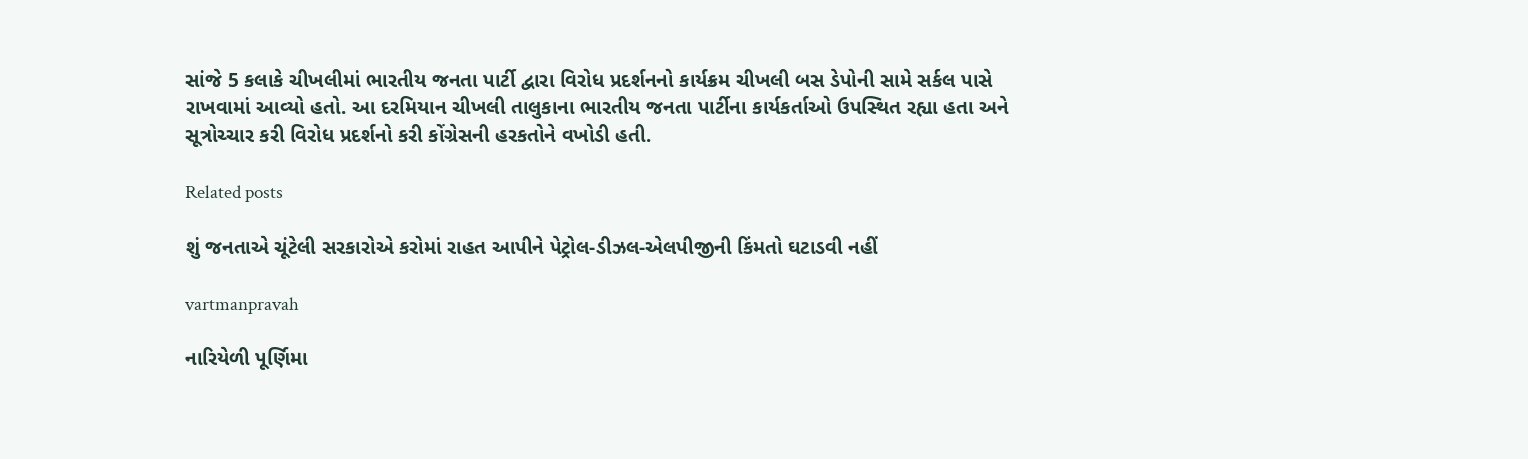સાંજે 5 કલાકે ચીખલીમાં ભારતીય જનતા પાર્ટી દ્વારા વિરોધ પ્રદર્શનનો કાર્યક્રમ ચીખલી બસ ડેપોની સામે સર્કલ પાસે રાખવામાં આવ્‍યો હતો. આ દરમિયાન ચીખલી તાલુકાના ભારતીય જનતા પાર્ટીના કાર્યકર્તાઓ ઉપસ્‍થિત રહ્યા હતા અને સૂત્રોચ્‍ચાર કરી વિરોધ પ્રદર્શનો કરી કોંગ્રેસની હરકતોને વખોડી હતી.

Related posts

શું જનતાએ ચૂંટેલી સરકારોએ કરોમાં રાહત આપીને પેટ્રોલ-ડીઝલ-એલપીજીની કિંમતો ઘટાડવી નહીં

vartmanpravah

નારિયેળી પૂર્ણિમા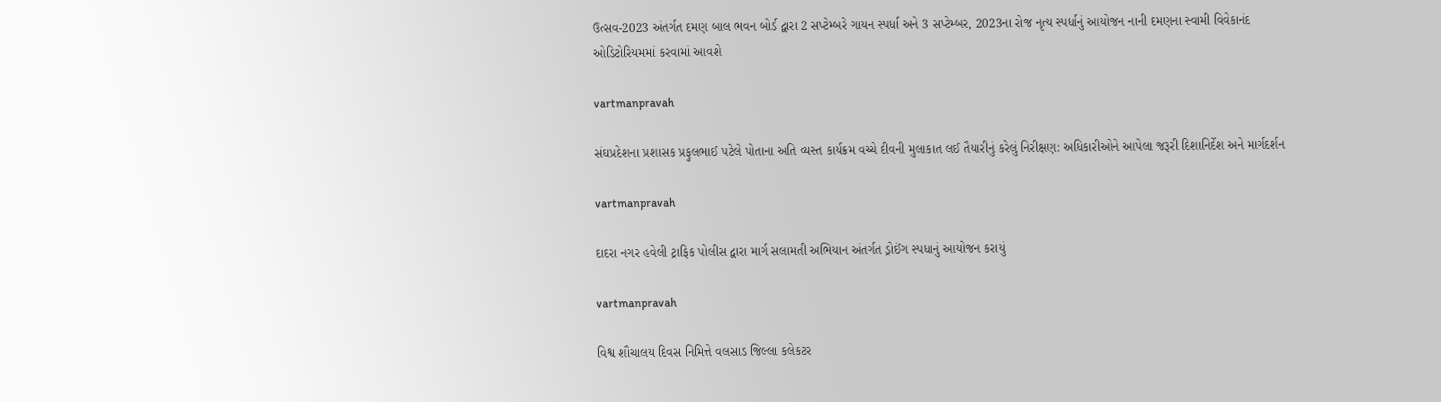ઉત્‍સવ-2023 અંતર્ગત દમણ બાલ ભવન બોર્ડ દ્વારા 2 સપ્‍ટેમ્‍બરે ગાયન સ્‍પર્ધા અને 3 સપ્‍ટેમ્‍બર, 2023ના રોજ નૃત્‍ય સ્‍પર્ધાનું આયોજન નાની દમણના સ્‍વામી વિવેકાનંદ ઓડિટોરિયમમાં કરવામાં આવશે

vartmanpravah

સંઘપ્રદેશના પ્રશાસક પ્રફુલભાઈ પટેલે પોતાના અતિ વ્‍યસ્‍ત કાર્યક્રમ વચ્‍ચે દીવની મુલાકાત લઈ તૈયારીનું કરેલું નિરીક્ષણ: અધિકારીઓને આપેલા જરૂરી દિશાનિર્દેશ અને માર્ગદર્શન

vartmanpravah

દાદરા નગર હવેલી ટ્રાફિક પોલીસ દ્વારા માર્ગ સલામતી અભિયાન અંતર્ગત ડ્રોઈંગ સ્‍પધાનું આયોજન કરાયું

vartmanpravah

વિશ્વ શૌચાલય દિવસ નિમિત્તે વલસાડ જિલ્લા કલેકટર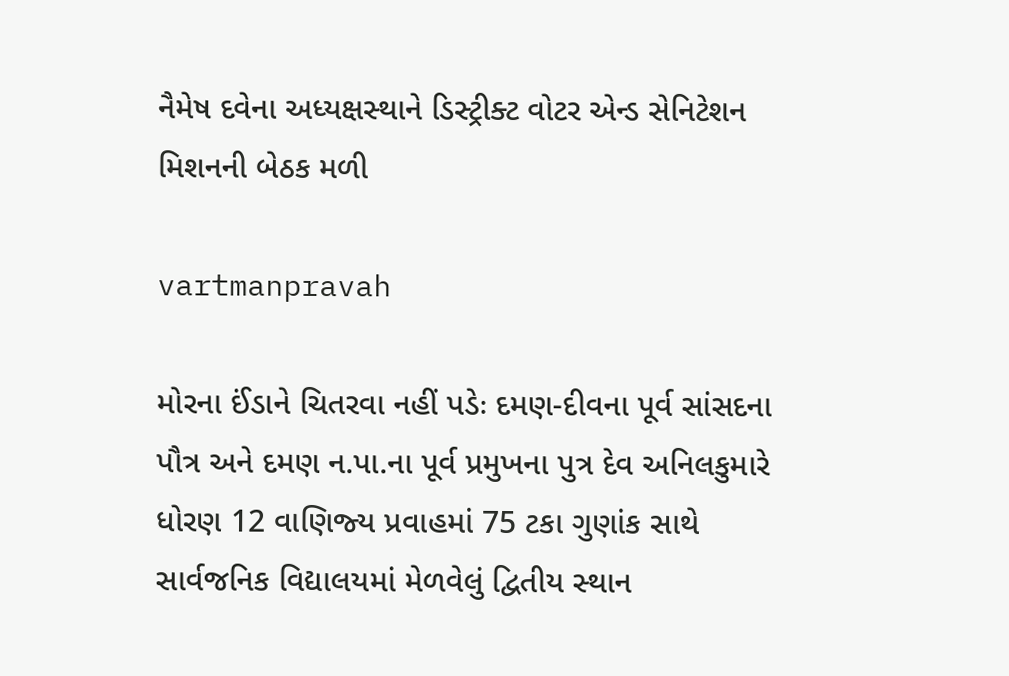નૈમેષ દવેના અધ્‍યક્ષસ્‍થાને ડિસ્‍ટ્રીક્‍ટ વોટર એન્‍ડ સેનિટેશન મિશનની બેઠક મળી

vartmanpravah

મોરના ઈંડાને ચિતરવા નહીં પડેઃ દમણ-દીવના પૂર્વ સાંસદના પૌત્ર અને દમણ ન.પા.ના પૂર્વ પ્રમુખના પુત્ર દેવ અનિલકુમારે ધોરણ 12 વાણિજ્‍ય પ્રવાહમાં 75 ટકા ગુણાંક સાથે સાર્વજનિક વિદ્યાલયમાં મેળવેલું દ્વિતીય સ્‍થાન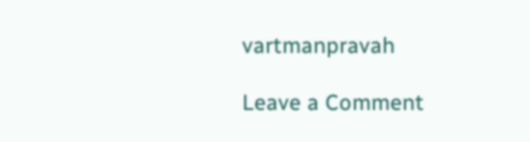vartmanpravah

Leave a Comment